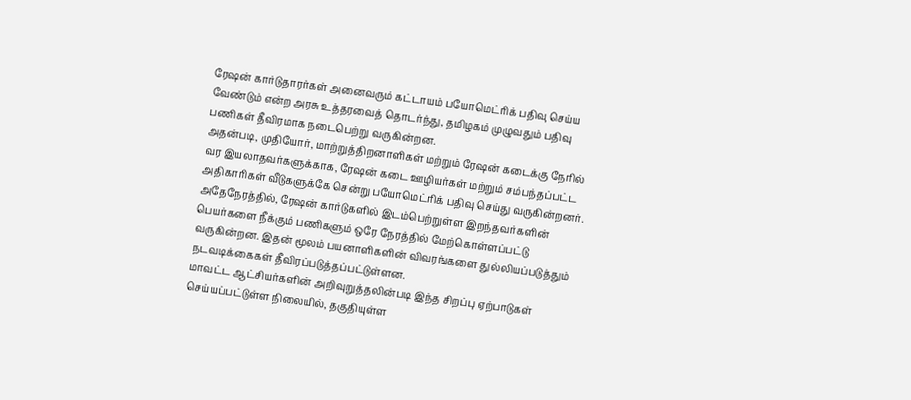ரேஷன் கார்டுதாரர்கள் அனைவரும் கட்டாயம் பயோமெட்ரிக் பதிவு செய்ய வேண்டும் என்ற அரசு உத்தரவைத் தொடர்ந்து, தமிழகம் முழுவதும் பதிவு பணிகள் தீவிரமாக நடைபெற்று வருகின்றன.
அதன்படி, முதியோர், மாற்றுத்திறனாளிகள் மற்றும் ரேஷன் கடைக்கு நேரில் வர இயலாதவர்களுக்காக, ரேஷன் கடை ஊழியர்கள் மற்றும் சம்பந்தப்பட்ட அதிகாரிகள் வீடுகளுக்கே சென்று பயோமெட்ரிக் பதிவு செய்து வருகின்றனர்.
அதேநேரத்தில், ரேஷன் கார்டுகளில் இடம்பெற்றுள்ள இறந்தவர்களின் பெயர்களை நீக்கும் பணிகளும் ஒரே நேரத்தில் மேற்கொள்ளப்பட்டு வருகின்றன. இதன் மூலம் பயனாளிகளின் விவரங்களை துல்லியப்படுத்தும் நடவடிக்கைகள் தீவிரப்படுத்தப்பட்டுள்ளன.
மாவட்ட ஆட்சியர்களின் அறிவுறுத்தலின்படி இந்த சிறப்பு ஏற்பாடுகள் செய்யப்பட்டுள்ள நிலையில், தகுதியுள்ள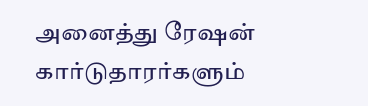அனைத்து ரேஷன் கார்டுதாரர்களும்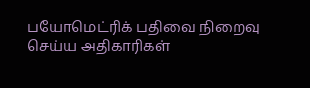பயோமெட்ரிக் பதிவை நிறைவு செய்ய அதிகாரிகள்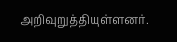அறிவுறுத்தியுள்ளனர்.